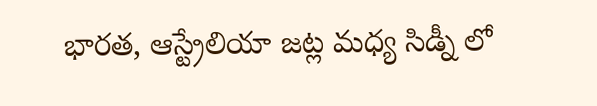భారత, ఆస్ట్రేలియా జట్ల మధ్య సిడ్నీ లో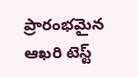ప్రారంభమైన ఆఖరి టెస్ట్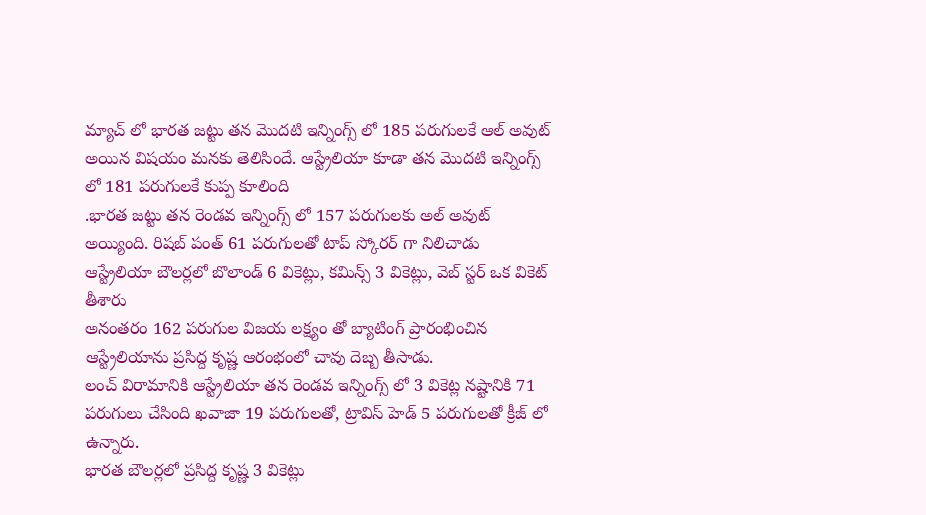మ్యాచ్ లో భారత జట్టు తన మొదటి ఇన్నింగ్స్ లో 185 పరుగులకే ఆల్ అవుట్ అయిన విషయం మనకు తెలిసిందే. ఆస్ట్రేలియా కూడా తన మొదటి ఇన్నింగ్స్ లో 181 పరుగులకే కుప్ప కూలింది
.భారత జట్టు తన రెండవ ఇన్నింగ్స్ లో 157 పరుగులకు అల్ అవుట్ అయ్యింది. రిషబ్ పంత్ 61 పరుగులతో టాప్ స్కోరర్ గా నిలిచాడు
ఆస్ట్రేలియా బౌలర్లలో బొలాండ్ 6 వికెట్లు, కమిన్స్ 3 వికెట్లు, వెబ్ స్టర్ ఒక వికెట్ తీశారు
అనంతరం 162 పరుగుల విజయ లక్ష్యం తో బ్యాటింగ్ ప్రారంభించిన ఆస్ట్రేలియాను ప్రసిద్ద కృష్ణ ఆరంభంలో చావు దెబ్బ తీసాడు.
లంచ్ విరామానికి ఆస్ట్రేలియా తన రెండవ ఇన్నింగ్స్ లో 3 వికెట్ల నష్టానికి 71 పరుగులు చేసింది ఖవాజా 19 పరుగులతో, ట్రావిస్ హెడ్ 5 పరుగులతో క్రీజ్ లో ఉన్నారు.
భారత బౌలర్లలో ప్రసిద్ద కృష్ణ 3 వికెట్లు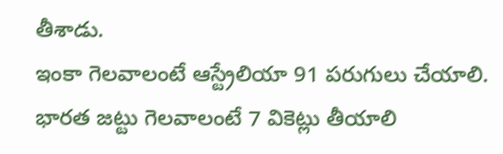తీశాడు.
ఇంకా గెలవాలంటే ఆస్ట్రేలియా 91 పరుగులు చేయాలి. భారత జట్టు గెలవాలంటే 7 వికెట్లు తీయాలి